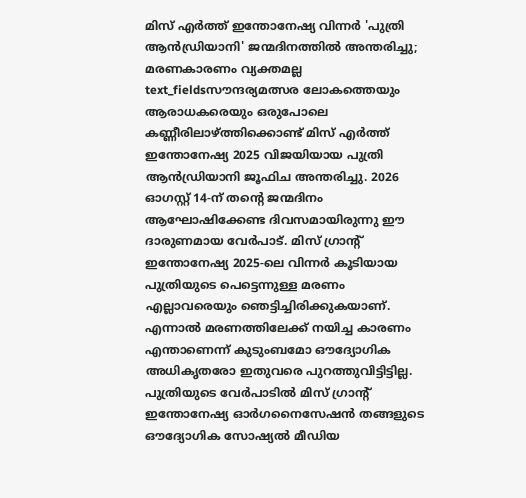മിസ് എർത്ത് ഇന്തോനേഷ്യ വിന്നർ 'പുത്രി ആൻഡ്രിയാനി' ജന്മദിനത്തിൽ അന്തരിച്ചു; മരണകാരണം വ്യക്തമല്ല
text_fieldsസൗന്ദര്യമത്സര ലോകത്തെയും ആരാധകരെയും ഒരുപോലെ കണ്ണീരിലാഴ്ത്തിക്കൊണ്ട് മിസ് എർത്ത് ഇന്തോനേഷ്യ 2025 വിജയിയായ പുത്രി ആൻഡ്രിയാനി ജൂഫിച അന്തരിച്ചു. 2026 ഓഗസ്റ്റ് 14-ന് തന്റെ ജന്മദിനം ആഘോഷിക്കേണ്ട ദിവസമായിരുന്നു ഈ ദാരുണമായ വേർപാട്. മിസ് ഗ്രാന്റ് ഇന്തോനേഷ്യ 2025-ലെ വിന്നർ കൂടിയായ പുത്രിയുടെ പെട്ടെന്നുള്ള മരണം എല്ലാവരെയും ഞെട്ടിച്ചിരിക്കുകയാണ്. എന്നാൽ മരണത്തിലേക്ക് നയിച്ച കാരണം എന്താണെന്ന് കുടുംബമോ ഔദ്യോഗിക അധികൃതരോ ഇതുവരെ പുറത്തുവിട്ടിട്ടില്ല.
പുത്രിയുടെ വേർപാടിൽ മിസ് ഗ്രാന്റ് ഇന്തോനേഷ്യ ഓർഗനൈസേഷൻ തങ്ങളുടെ ഔദ്യോഗിക സോഷ്യൽ മീഡിയ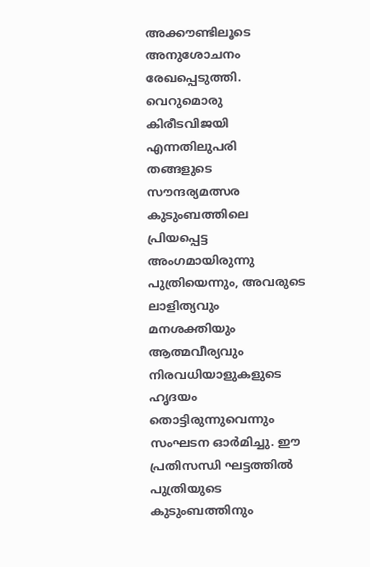അക്കൗണ്ടിലൂടെ അനുശോചനം രേഖപ്പെടുത്തി. വെറുമൊരു കിരീടവിജയി എന്നതിലുപരി തങ്ങളുടെ സൗന്ദര്യമത്സര കുടുംബത്തിലെ പ്രിയപ്പെട്ട അംഗമായിരുന്നു പുത്രിയെന്നും, അവരുടെ ലാളിത്യവും മനശക്തിയും ആത്മവീര്യവും നിരവധിയാളുകളുടെ ഹൃദയം തൊട്ടിരുന്നുവെന്നും സംഘടന ഓർമിച്ചു. ഈ പ്രതിസന്ധി ഘട്ടത്തിൽ പുത്രിയുടെ കുടുംബത്തിനും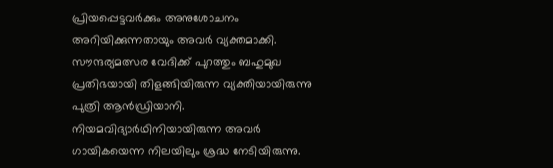പ്രിയപ്പെട്ടവർക്കും അനുശോചനം അറിയിക്കുന്നതായും അവർ വ്യക്തമാക്കി.
സൗന്ദര്യമത്സര വേദിക്ക് പുറത്തും ബഹുമുഖ പ്രതിഭയായി തിളങ്ങിയിരുന്ന വ്യക്തിയായിരുന്നു പുത്രി ആൻഡ്രിയാനി. നിയമവിദ്യാർഥിനിയായിരുന്ന അവർ ഗായികയെന്ന നിലയിലും ശ്രദ്ധ നേടിയിരുന്നു.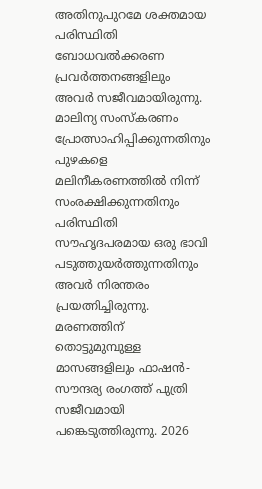അതിനുപുറമേ ശക്തമായ പരിസ്ഥിതി ബോധവൽക്കരണ പ്രവർത്തനങ്ങളിലും അവർ സജീവമായിരുന്നു. മാലിന്യ സംസ്കരണം പ്രോത്സാഹിപ്പിക്കുന്നതിനും പുഴകളെ മലിനീകരണത്തിൽ നിന്ന് സംരക്ഷിക്കുന്നതിനും പരിസ്ഥിതി സൗഹൃദപരമായ ഒരു ഭാവി പടുത്തുയർത്തുന്നതിനും അവർ നിരന്തരം പ്രയത്നിച്ചിരുന്നു.
മരണത്തിന് തൊട്ടുമുമ്പുള്ള മാസങ്ങളിലും ഫാഷൻ-സൗന്ദര്യ രംഗത്ത് പുത്രി സജീവമായി പങ്കെടുത്തിരുന്നു. 2026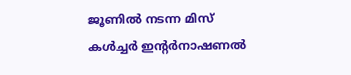ജൂണിൽ നടന്ന മിസ് കൾച്ചർ ഇന്റർനാഷണൽ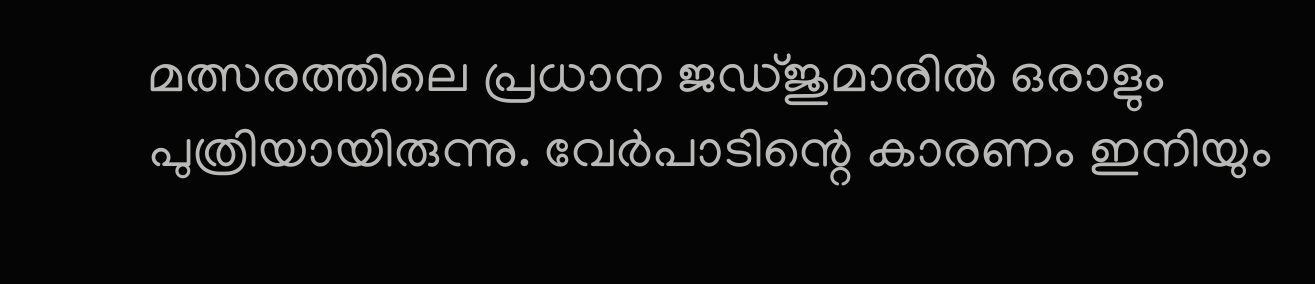മത്സരത്തിലെ പ്രധാന ജഡ്ജുമാരിൽ ഒരാളും പുത്രിയായിരുന്നു. വേർപാടിന്റെ കാരണം ഇനിയും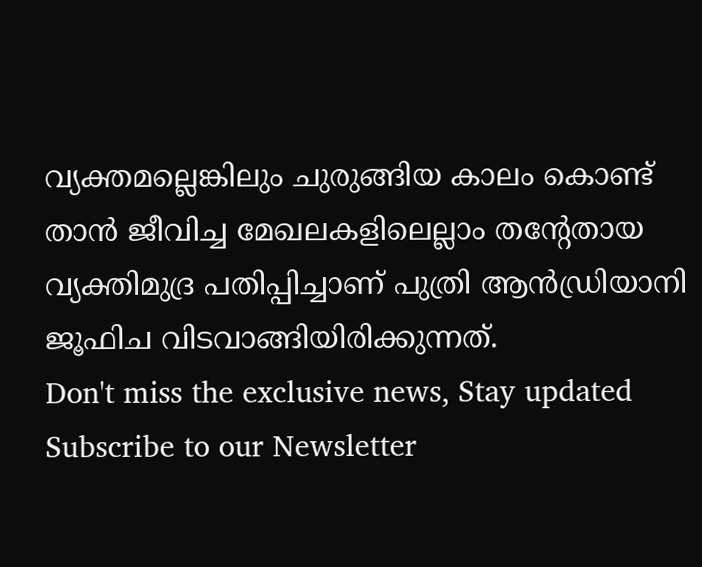വ്യക്തമല്ലെങ്കിലും ചുരുങ്ങിയ കാലം കൊണ്ട് താൻ ജീവിച്ച മേഖലകളിലെല്ലാം തന്റേതായ വ്യക്തിമുദ്ര പതിപ്പിച്ചാണ് പുത്രി ആൻഡ്രിയാനി ജൂഫിച വിടവാങ്ങിയിരിക്കുന്നത്.
Don't miss the exclusive news, Stay updated
Subscribe to our Newsletter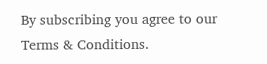By subscribing you agree to our Terms & Conditions.